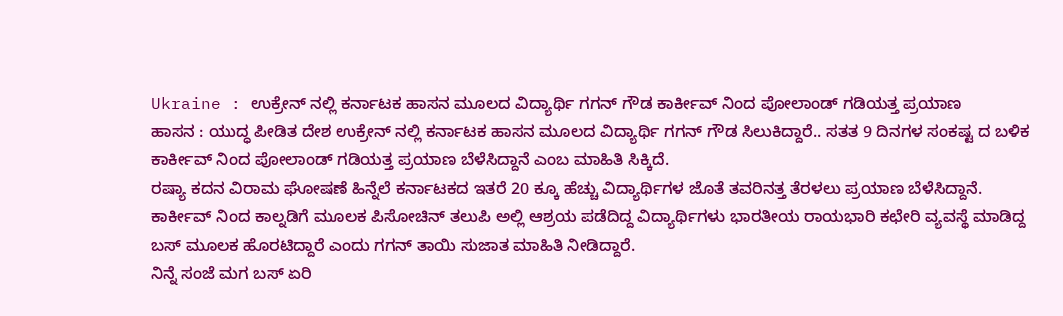Ukraine : ಉಕ್ರೇನ್ ನಲ್ಲಿ ಕರ್ನಾಟಕ ಹಾಸನ ಮೂಲದ ವಿದ್ಯಾರ್ಥಿ ಗಗನ್ ಗೌಡ ಕಾರ್ಕೀವ್ ನಿಂದ ಪೋಲಾಂಡ್ ಗಡಿಯತ್ತ ಪ್ರಯಾಣ
ಹಾಸನ : ಯುದ್ಧ ಪೀಡಿತ ದೇಶ ಉಕ್ರೇನ್ ನಲ್ಲಿ ಕರ್ನಾಟಕ ಹಾಸನ ಮೂಲದ ವಿದ್ಯಾರ್ಥಿ ಗಗನ್ ಗೌಡ ಸಿಲುಕಿದ್ದಾರೆ.. ಸತತ 9 ದಿನಗಳ ಸಂಕಷ್ಟ ದ ಬಳಿಕ ಕಾರ್ಕೀವ್ ನಿಂದ ಪೋಲಾಂಡ್ ಗಡಿಯತ್ತ ಪ್ರಯಾಣ ಬೆಳೆಸಿದ್ದಾನೆ ಎಂಬ ಮಾಹಿತಿ ಸಿಕ್ಕಿದೆ.
ರಷ್ಯಾ ಕದನ ವಿರಾಮ ಘೋಷಣೆ ಹಿನ್ನೆಲೆ ಕರ್ನಾಟಕದ ಇತರೆ 20 ಕ್ಕೂ ಹೆಚ್ಚು ವಿದ್ಯಾರ್ಥಿಗಳ ಜೊತೆ ತವರಿನತ್ತ ತೆರಳಲು ಪ್ರಯಾಣ ಬೆಳೆಸಿದ್ದಾನೆ.
ಕಾರ್ಕೀವ್ ನಿಂದ ಕಾಲ್ನಡಿಗೆ ಮೂಲಕ ಪಿಸೋಚಿನ್ ತಲುಪಿ ಅಲ್ಲಿ ಆಶ್ರಯ ಪಡೆದಿದ್ದ ವಿದ್ಯಾರ್ಥಿಗಳು ಭಾರತೀಯ ರಾಯಭಾರಿ ಕಛೇರಿ ವ್ಯವಸ್ಥೆ ಮಾಡಿದ್ದ ಬಸ್ ಮೂಲಕ ಹೊರಟಿದ್ದಾರೆ ಎಂದು ಗಗನ್ ತಾಯಿ ಸುಜಾತ ಮಾಹಿತಿ ನೀಡಿದ್ದಾರೆ.
ನಿನ್ನೆ ಸಂಜೆ ಮಗ ಬಸ್ ಏರಿ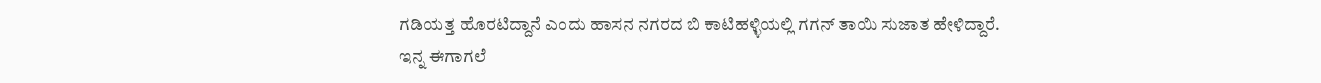ಗಡಿಯತ್ತ ಹೊರಟಿದ್ದಾನೆ ಎಂದು ಹಾಸನ ನಗರದ ಬಿ ಕಾಟಿಹಳ್ಳಿಯಲ್ಲಿ ಗಗನ್ ತಾಯಿ ಸುಜಾತ ಹೇಳಿದ್ದಾರೆ.
ಇನ್ನ ಈಗಾಗಲೆ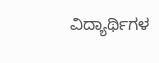ವಿದ್ಯಾರ್ಥಿಗಳ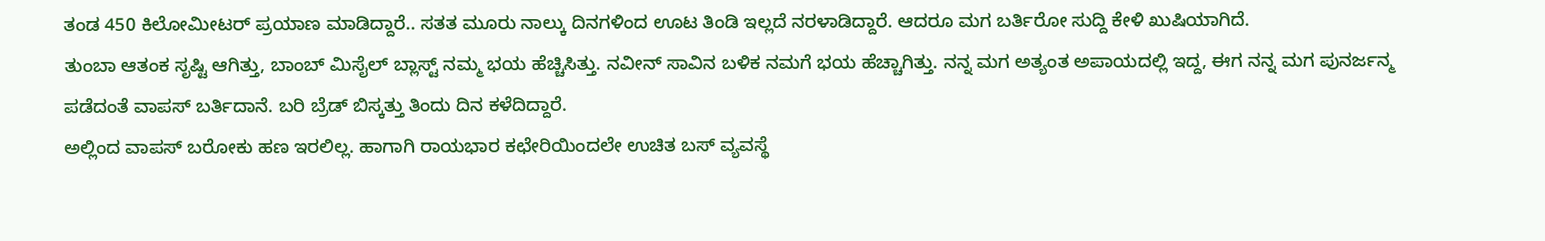ತಂಡ 450 ಕಿಲೋಮೀಟರ್ ಪ್ರಯಾಣ ಮಾಡಿದ್ದಾರೆ.. ಸತತ ಮೂರು ನಾಲ್ಕು ದಿನಗಳಿಂದ ಊಟ ತಿಂಡಿ ಇಲ್ಲದೆ ನರಳಾಡಿದ್ದಾರೆ. ಆದರೂ ಮಗ ಬರ್ತಿರೋ ಸುದ್ದಿ ಕೇಳಿ ಖುಷಿಯಾಗಿದೆ.
ತುಂಬಾ ಆತಂಕ ಸೃಷ್ಟಿ ಆಗಿತ್ತು, ಬಾಂಬ್ ಮಿಸೈಲ್ ಬ್ಲಾಸ್ಟ್ ನಮ್ಮ ಭಯ ಹೆಚ್ಚಿಸಿತ್ತು. ನವೀನ್ ಸಾವಿನ ಬಳಿಕ ನಮಗೆ ಭಯ ಹೆಚ್ಚಾಗಿತ್ತು. ನನ್ನ ಮಗ ಅತ್ಯಂತ ಅಪಾಯದಲ್ಲಿ ಇದ್ದ, ಈಗ ನನ್ನ ಮಗ ಪುನರ್ಜನ್ಮ ಪಡೆದಂತೆ ವಾಪಸ್ ಬರ್ತಿದಾನೆ. ಬರಿ ಬ್ರೆಡ್ ಬಿಸ್ಕತ್ತು ತಿಂದು ದಿನ ಕಳೆದಿದ್ದಾರೆ.
ಅಲ್ಲಿಂದ ವಾಪಸ್ ಬರೋಕು ಹಣ ಇರಲಿಲ್ಲ. ಹಾಗಾಗಿ ರಾಯಭಾರ ಕಛೇರಿಯಿಂದಲೇ ಉಚಿತ ಬಸ್ ವ್ಯವಸ್ಥೆ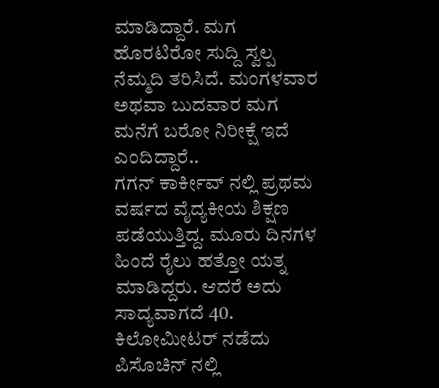ಮಾಡಿದ್ದಾರೆ. ಮಗ ಹೊರಟಿರೋ ಸುದ್ದಿ ಸ್ವಲ್ಪ ನೆಮ್ಮದಿ ತರಿಸಿದೆ. ಮಂಗಳವಾರ ಅಥವಾ ಬುದವಾರ ಮಗ ಮನೆಗೆ ಬರೋ ನಿರೀಕ್ಷೆ ಇದೆ ಎಂದಿದ್ದಾರೆ..
ಗಗನ್ ಕಾರ್ಕೀವ್ ನಲ್ಲಿ ಪ್ರಥಮ ವರ್ಷದ ವೈದ್ಯಕೀಯ ಶಿಕ್ಷಣ ಪಡೆಯುತ್ತಿದ್ದ. ಮೂರು ದಿನಗಳ ಹಿಂದೆ ರೈಲು ಹತ್ತೋ ಯತ್ನ ಮಾಡಿದ್ದರು. ಆದರೆ ಅದು ಸಾದ್ಯವಾಗದೆ 40. ಕಿಲೋಮೀಟರ್ ನಡೆದು ಪಿಸೊಚಿನ್ ನಲ್ಲಿ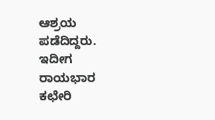ಆಶ್ರಯ ಪಡೆದಿದ್ದರು. ಇದೀಗ ರಾಯಭಾರ ಕಛೇರಿ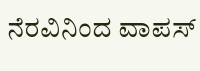ನೆರವಿನಿಂದ ವಾಪಸ್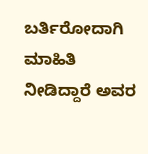ಬರ್ತಿರೋದಾಗಿ ಮಾಹಿತಿ ನೀಡಿದ್ದಾರೆ ಅವರ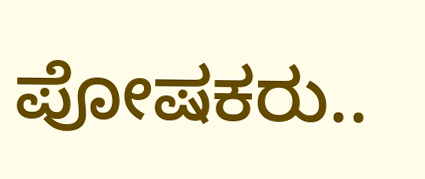ಪೋಷಕರು..